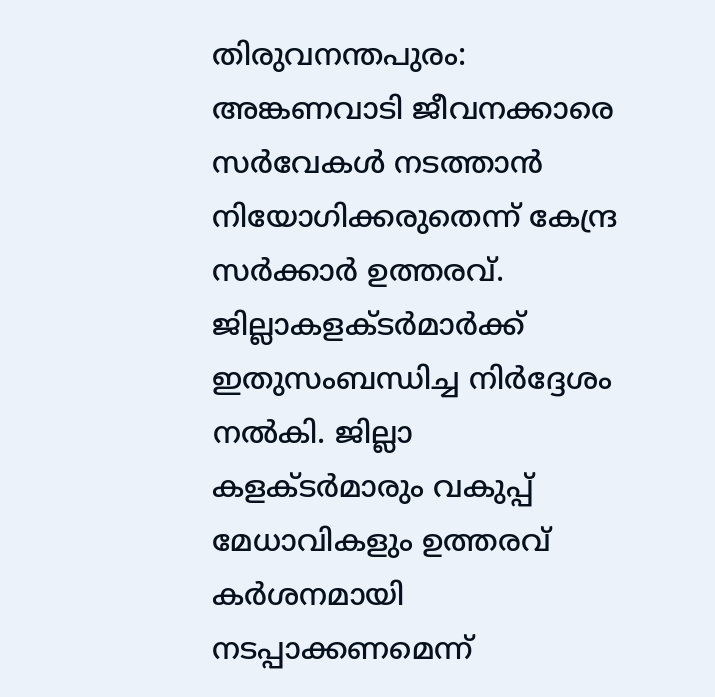തിരുവനന്തപുരം: അങ്കണവാടി ജീവനക്കാരെ സർവേകൾ നടത്താൻ നിയോഗിക്കരുതെന്ന് കേന്ദ്ര സർക്കാർ ഉത്തരവ്. ജില്ലാകളക്ടർമാർക്ക് ഇതുസംബന്ധിച്ച നിർദ്ദേശം നൽകി. ജില്ലാ കളക്ടർമാരും വകുപ്പ് മേധാവികളും ഉത്തരവ് കർശനമായി നടപ്പാക്കണമെന്ന്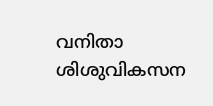വനിതാ ശിശുവികസന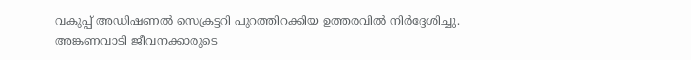വകുപ്പ് അഡിഷണൽ സെക്രട്ടറി പുറത്തിറക്കിയ ഉത്തരവിൽ നിർദ്ദേശിച്ചു.
അങ്കണവാടി ജീവനക്കാരുടെ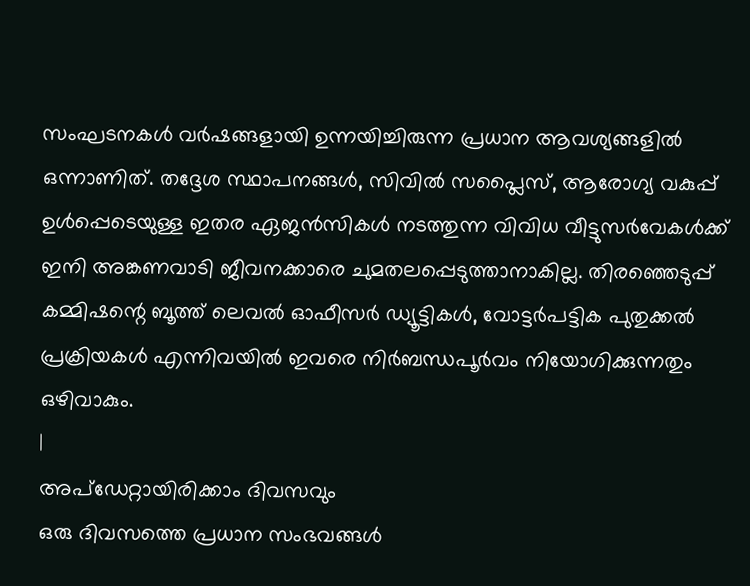സംഘടനകൾ വർഷങ്ങളായി ഉന്നയിച്ചിരുന്ന പ്രധാന ആവശ്യങ്ങളിൽ ഒന്നാണിത്. തദ്ദേശ സ്ഥാപനങ്ങൾ, സിവിൽ സപ്ലൈസ്, ആരോഗ്യ വകുപ്പ് ഉൾപ്പെടെയുള്ള ഇതര ഏജൻസികൾ നടത്തുന്ന വിവിധ വീട്ടുസർവേകൾക്ക് ഇനി അങ്കണവാടി ജീവനക്കാരെ ചുമതലപ്പെടുത്താനാകില്ല. തിരഞ്ഞെടുപ്പ് കമ്മിഷന്റെ ബൂത്ത് ലെവൽ ഓഫീസർ ഡ്യൂട്ടികൾ, വോട്ടർപട്ടിക പുതുക്കൽ പ്രക്രിയകൾ എന്നിവയിൽ ഇവരെ നിർബന്ധപൂർവം നിയോഗിക്കുന്നതും ഒഴിവാകും.
|
അപ്ഡേറ്റായിരിക്കാം ദിവസവും
ഒരു ദിവസത്തെ പ്രധാന സംഭവങ്ങൾ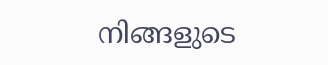നിങ്ങളുടെ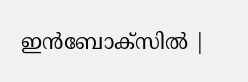ഇൻബോക്സിൽ |